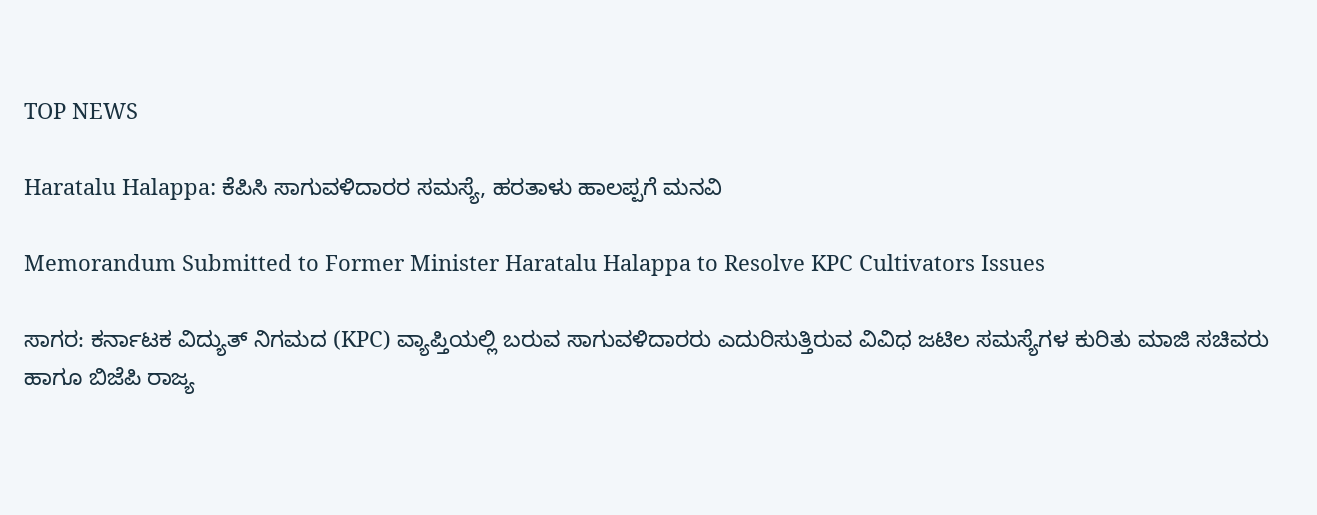TOP NEWS

Haratalu Halappa: ಕೆಪಿಸಿ ಸಾಗುವಳಿದಾರರ ಸಮಸ್ಯೆ, ಹರತಾಳು ಹಾಲಪ್ಪಗೆ ಮನವಿ

Memorandum Submitted to Former Minister Haratalu Halappa to Resolve KPC Cultivators Issues

ಸಾಗರ: ಕರ್ನಾಟಕ ವಿದ್ಯುತ್ ನಿಗಮದ (KPC) ವ್ಯಾಪ್ತಿಯಲ್ಲಿ ಬರುವ ಸಾಗುವಳಿದಾರರು ಎದುರಿಸುತ್ತಿರುವ ವಿವಿಧ ಜಟಿಲ ಸಮಸ್ಯೆಗಳ ಕುರಿತು ಮಾಜಿ ಸಚಿವರು ಹಾಗೂ ಬಿಜೆಪಿ ರಾಜ್ಯ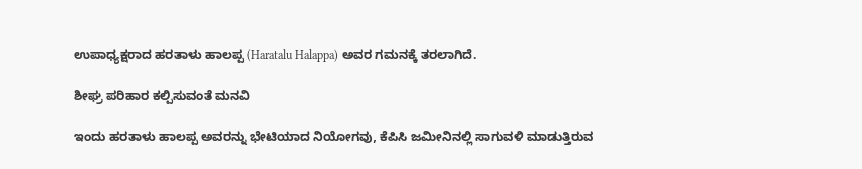ಉಪಾಧ್ಯಕ್ಷರಾದ ಹರತಾಳು ಹಾಲಪ್ಪ (Haratalu Halappa) ಅವರ ಗಮನಕ್ಕೆ ತರಲಾಗಿದೆ.

ಶೀಘ್ರ ಪರಿಹಾರ ಕಲ್ಪಿಸುವಂತೆ ಮನವಿ

ಇಂದು ಹರತಾಳು ಹಾಲಪ್ಪ ಅವರನ್ನು ಭೇಟಿಯಾದ ನಿಯೋಗವು, ಕೆಪಿಸಿ ಜಮೀನಿನಲ್ಲಿ ಸಾಗುವಳಿ ಮಾಡುತ್ತಿರುವ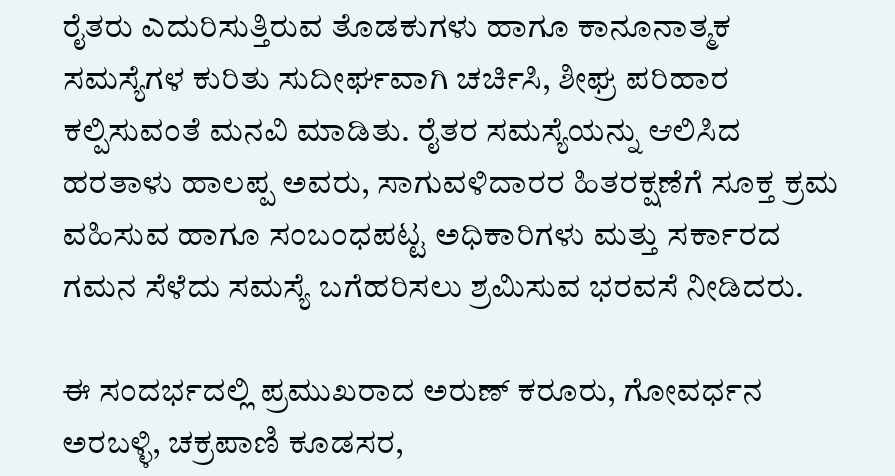ರೈತರು ಎದುರಿಸುತ್ತಿರುವ ತೊಡಕುಗಳು ಹಾಗೂ ಕಾನೂನಾತ್ಮಕ ಸಮಸ್ಯೆಗಳ ಕುರಿತು ಸುದೀರ್ಘವಾಗಿ ಚರ್ಚಿಸಿ, ಶೀಘ್ರ ಪರಿಹಾರ ಕಲ್ಪಿಸುವಂತೆ ಮನವಿ ಮಾಡಿತು. ರೈತರ ಸಮಸ್ಯೆಯನ್ನು ಆಲಿಸಿದ ಹರತಾಳು ಹಾಲಪ್ಪ ಅವರು, ಸಾಗುವಳಿದಾರರ ಹಿತರಕ್ಷಣೆಗೆ ಸೂಕ್ತ ಕ್ರಮ ವಹಿಸುವ ಹಾಗೂ ಸಂಬಂಧಪಟ್ಟ ಅಧಿಕಾರಿಗಳು ಮತ್ತು ಸರ್ಕಾರದ ಗಮನ ಸೆಳೆದು ಸಮಸ್ಯೆ ಬಗೆಹರಿಸಲು ಶ್ರಮಿಸುವ ಭರವಸೆ ನೀಡಿದರು.

ಈ ಸಂದರ್ಭದಲ್ಲಿ ಪ್ರಮುಖರಾದ ಅರುಣ್ ಕರೂರು, ಗೋವರ್ಧನ ಅರಬಳ್ಳಿ, ಚಕ್ರಪಾಣಿ ಕೂಡಸರ,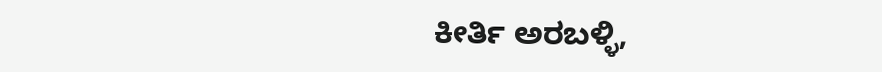ಕೀರ್ತಿ ಅರಬಳ್ಳಿ,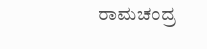ರಾಮಚಂದ್ರ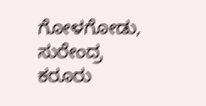ಗೋಳಗೋಡು, ಸುರೇಂದ್ರ ಕರೂರು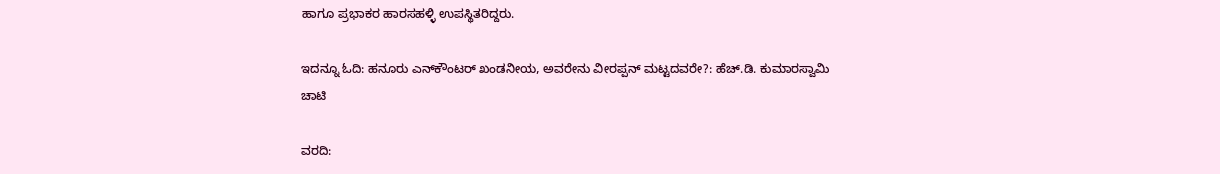ಹಾಗೂ ಪ್ರಭಾಕರ ಹಾರಸಹಳ್ಳಿ ಉಪಸ್ಥಿತರಿದ್ದರು.

ಇದನ್ನೂ ಓದಿ: ಹನೂರು ಎನ್‌ಕೌಂಟರ್ ಖಂಡನೀಯ, ಅವರೇನು ವೀರಪ್ಪನ್ ಮಟ್ಟದವರೇ?: ಹೆಚ್.ಡಿ. ಕುಮಾರಸ್ವಾಮಿ ಚಾಟಿ

ವರದಿ: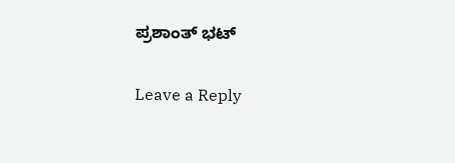ಪ್ರಶಾಂತ್‌ ಭಟ್

Leave a Reply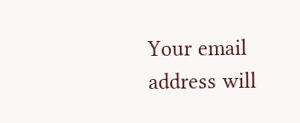Your email address will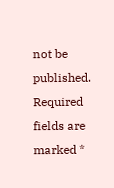not be published. Required fields are marked *